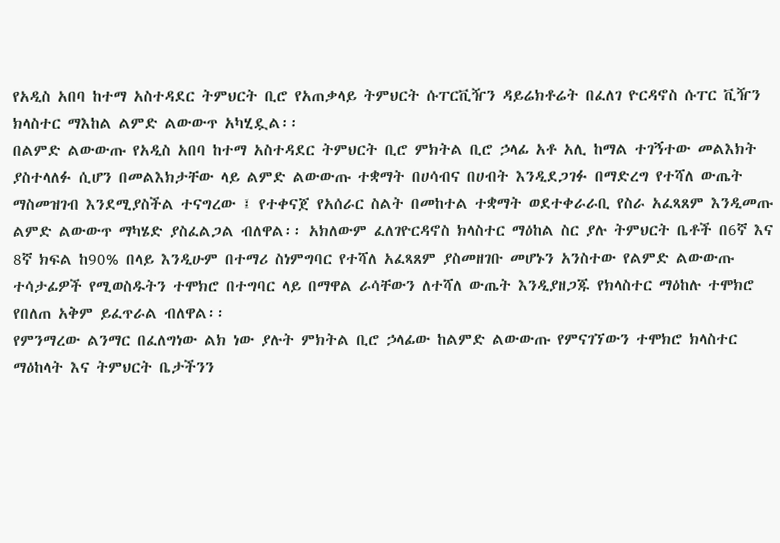የአዲስ አበባ ከተማ አስተዳደር ትምህርት ቢሮ የአጠቃላይ ትምህርት ሱፐርቪዥን ዳይሬክቶሬት በፈለገ ዮርዳኖስ ሱፐር ቪዥን ክላስተር ማእከል ልምድ ልውውጥ አካሂዷል፡፡
በልምድ ልውውጡ የአዲስ አበባ ከተማ አስተዳደር ትምህርት ቢሮ ምክትል ቢሮ ኃላፊ አቶ አሊ ከማል ተገኝተው መልእክት ያስተላለፉ ሲሆን በመልእክታቸው ላይ ልምድ ልውውጡ ተቋማት በሀሳብና በሀብት እንዲደጋገፉ በማድረግ የተሻለ ውጤት ማስመዝገብ እንደሚያስችል ተናግረው ፤ የተቀናጀ የአሰራር ስልት በመከተል ተቋማት ወደተቀራራቢ የስራ አፈጻጸም እንዲመጡ ልምድ ልውውጥ ማካሄድ ያስፈልጋል ብለዋል፡፡ አክለውም ፈለገዮርዳኖስ ክላስተር ማዕከል ስር ያሉ ትምህርት ቤቶች በ6ኛ እና 8ኛ ክፍል ከ90% በላይ እንዲሁም በተማሪ ስነምግባር የተሻለ አፈጻጸም ያስመዘገቡ መሆኑን አንስተው የልምድ ልውውጡ ተሳታፊዎች የሚወስዱትን ተሞክሮ በተግባር ላይ በማዋል ራሳቸውን ለተሻለ ውጤት እንዲያዘጋጁ የክላስተር ማዕከሉ ተሞክሮ የበለጠ አቅም ይፈጥራል ብለዋል፡፡
የምንማረው ልንማር በፈለግነው ልክ ነው ያሉት ምክትል ቢሮ ኃላፊው ከልምድ ልውውጡ የምናገኘውን ተሞክሮ ክላስተር ማዕከላት እና ትምህርት ቤታችንን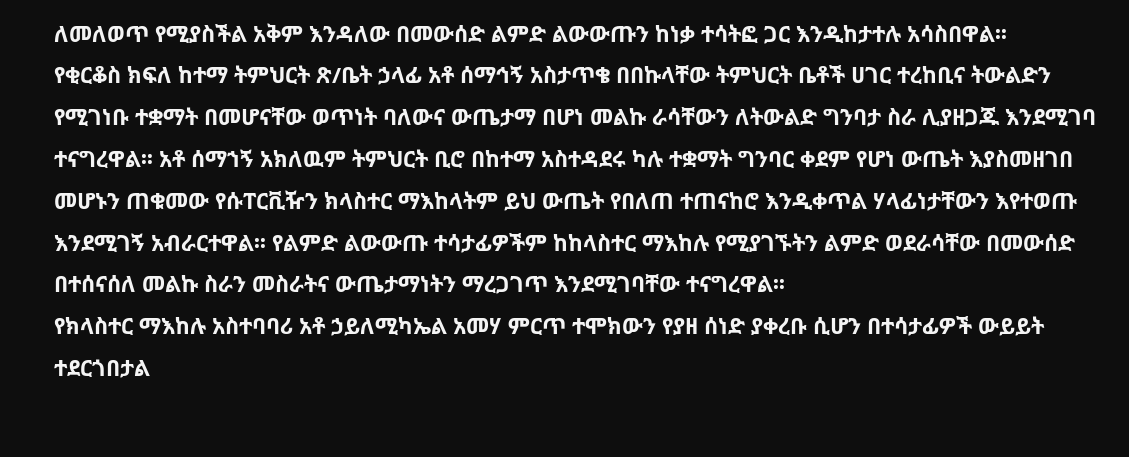ለመለወጥ የሚያስችል አቅም እንዳለው በመውሰድ ልምድ ልውውጡን ከነቃ ተሳትፎ ጋር እንዲከታተሉ አሳስበዋል፡፡
የቂርቆስ ክፍለ ከተማ ትምህርት ጽ/ቤት ኃላፊ አቶ ሰማኅኝ አስታጥቄ በበኩላቸው ትምህርት ቤቶች ሀገር ተረከቢና ትውልድን የሚገነቡ ተቋማት በመሆናቸው ወጥነት ባለውና ውጤታማ በሆነ መልኩ ራሳቸውን ለትውልድ ግንባታ ስራ ሊያዘጋጁ እንደሚገባ ተናግረዋል፡፡ አቶ ሰማኀኝ አክለዉም ትምህርት ቢሮ በከተማ አስተዳደሩ ካሉ ተቋማት ግንባር ቀደም የሆነ ውጤት እያስመዘገበ መሆኑን ጠቁመው የሱፐርቪዥን ክላስተር ማእከላትም ይህ ውጤት የበለጠ ተጠናከሮ እንዲቀጥል ሃላፊነታቸውን እየተወጡ እንደሚገኝ አብራርተዋል፡፡ የልምድ ልውውጡ ተሳታፊዎችም ከከላስተር ማእከሉ የሚያገኙትን ልምድ ወደራሳቸው በመውሰድ በተሰናሰለ መልኩ ስራን መስራትና ውጤታማነትን ማረጋገጥ እንደሚገባቸው ተናግረዋል፡፡
የክላስተር ማእከሉ አስተባባሪ አቶ ኃይለሚካኤል አመሃ ምርጥ ተሞክውን የያዘ ሰነድ ያቀረቡ ሲሆን በተሳታፊዎች ውይይት ተደርጎበታል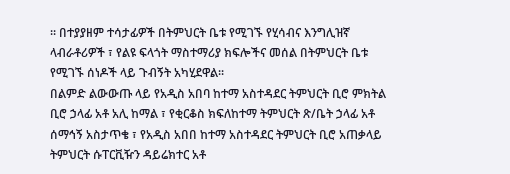፡፡ በተያያዘም ተሳታፊዎች በትምህርት ቤቱ የሚገኙ የሂሳብና እንግሊዝኛ ላብራቶሪዎች ፣ የልዩ ፍላጎት ማስተማሪያ ክፍሎችና መሰል በትምህርት ቤቱ የሚገኙ ሰነዶች ላይ ጉብኝት አካሂደዋል፡፡
በልምድ ልውውጡ ላይ የአዲስ አበባ ከተማ አስተዳደር ትምህርት ቢሮ ምክትል ቢሮ ኃላፊ አቶ አሊ ከማል ፣ የቂርቆስ ክፍለከተማ ትምህርት ጽ/ቤት ኃላፊ አቶ ሰማኅኝ አስታጥቄ ፣ የአዲስ አበበ ከተማ አስተዳደር ትምህርት ቢሮ አጠቃላይ ትምህርት ሱፐርቪዥን ዳይሬክተር አቶ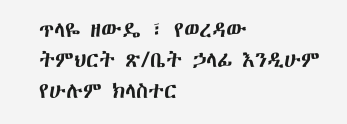ጥላዬ ዘውዴ ፣ የወረዳው ትምህርት ጽ/ቤት ኃላፊ እንዲሁም የሁሉም ክላስተር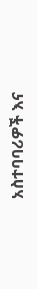አስተባባሪዎች እና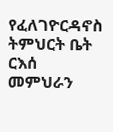የፈለገዮርዳኖስ ትምህርት ቤት ርእሰ መምህራን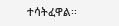ተሳትፈዋል፡፡